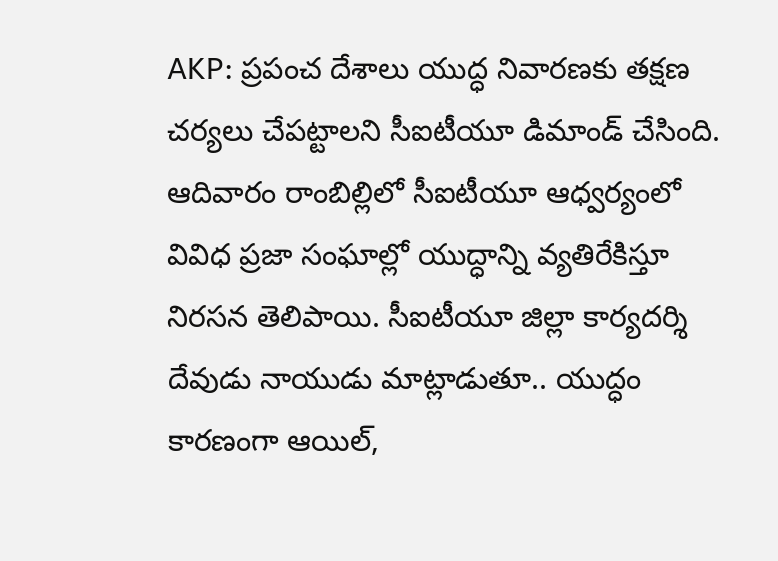AKP: ప్రపంచ దేశాలు యుద్ధ నివారణకు తక్షణ చర్యలు చేపట్టాలని సీఐటీయూ డిమాండ్ చేసింది. ఆదివారం రాంబిల్లిలో సీఐటీయూ ఆధ్వర్యంలో వివిధ ప్రజా సంఘాల్లో యుద్ధాన్ని వ్యతిరేకిస్తూ నిరసన తెలిపాయి. సీఐటీయూ జిల్లా కార్యదర్శి దేవుడు నాయుడు మాట్లాడుతూ.. యుద్ధం కారణంగా ఆయిల్,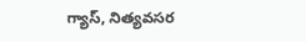గ్యాస్, నిత్యవసర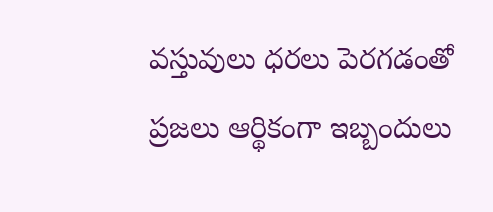వస్తువులు ధరలు పెరగడంతో ప్రజలు ఆర్థికంగా ఇబ్బందులు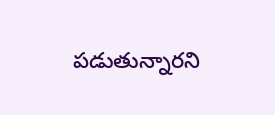పడుతున్నారని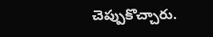చెప్పుకొచ్చారు.